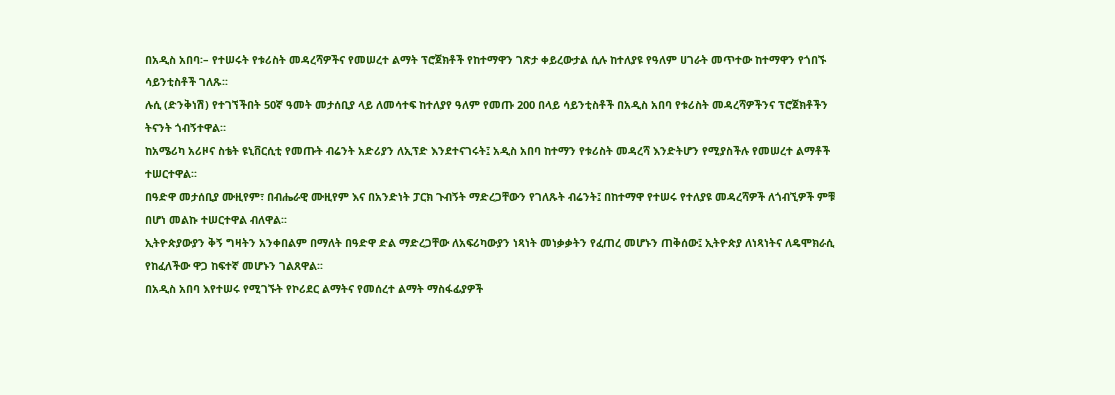በአዲስ አበባ፡– የተሠሩት የቱሪስት መዳረሻዎችና የመሠረተ ልማት ፕሮጀክቶች የከተማዋን ገጽታ ቀይረውታል ሲሉ ከተለያዩ የዓለም ሀገራት መጥተው ከተማዋን የጎበኙ ሳይንቲስቶች ገለጹ፡፡
ሉሲ (ድንቅነሽ) የተገኘችበት 50ኛ ዓመት መታሰቢያ ላይ ለመሳተፍ ከተለያየ ዓለም የመጡ 200 በላይ ሳይንቲስቶች በአዲስ አበባ የቱሪስት መዳረሻዎችንና ፕሮጀክቶችን ትናንት ጎብኝተዋል።
ከአሜሪካ አሪዞና ስቴት ዩኒቨርሲቲ የመጡት ብሬንት አድሪያን ለኢፕድ እንደተናገሩት፤ አዲስ አበባ ከተማን የቱሪስት መዳረሻ እንድትሆን የሚያስችሉ የመሠረተ ልማቶች ተሠርተዋል፡፡
በዓድዋ መታሰቢያ ሙዚየም፣ በብሔራዊ ሙዚየም እና በአንድነት ፓርክ ጉብኝት ማድረጋቸውን የገለጹት ብሬንት፤ በከተማዋ የተሠሩ የተለያዩ መዳረሻዎች ለጎብኚዎች ምቹ በሆነ መልኩ ተሠርተዋል ብለዋል፡፡
ኢትዮጵያውያን ቅኝ ግዛትን አንቀበልም በማለት በዓድዋ ድል ማድረጋቸው ለአፍሪካውያን ነጻነት መነቃቃትን የፈጠረ መሆኑን ጠቅሰው፤ ኢትዮጵያ ለነጻነትና ለዴሞክራሲ የከፈለችው ዋጋ ከፍተኛ መሆኑን ገልጸዋል፡፡
በአዲስ አበባ እየተሠሩ የሚገኙት የኮሪደር ልማትና የመሰረተ ልማት ማስፋፊያዎች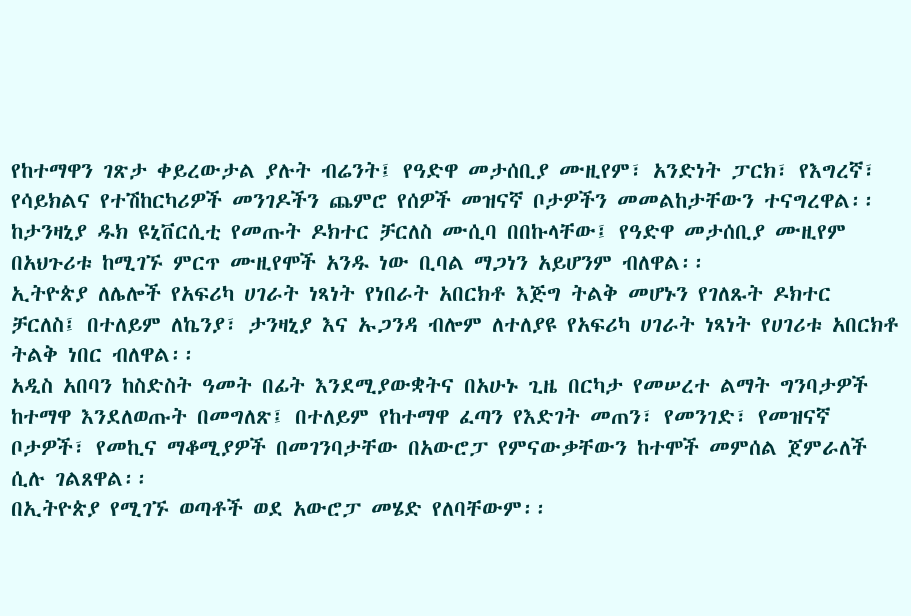የከተማዋን ገጽታ ቀይረውታል ያሉት ብሬንት፤ የዓድዋ መታሰቢያ ሙዚየም፣ አንድነት ፓርክ፣ የእግረኛ፣ የሳይክልና የተሽከርካሪዎች መንገዶችን ጨምሮ የሰዎች መዝናኛ ቦታዎችን መመልከታቸውን ተናግረዋል፡፡
ከታንዛኒያ ዱክ ዩኒቨርሲቲ የመጡት ዶክተር ቻርለስ ሙሲባ በበኩላቸው፤ የዓድዋ መታሰቢያ ሙዚየም በአህጉሪቱ ከሚገኙ ምርጥ ሙዚየሞች አንዱ ነው ቢባል ማጋነን አይሆንም ብለዋል፡፡
ኢትዮጵያ ለሌሎች የአፍሪካ ሀገራት ነጻነት የነበራት አበርክቶ እጅግ ትልቅ መሆኑን የገለጹት ዶክተር ቻርለስ፤ በተለይም ለኬንያ፣ ታንዛኒያ እና ኡጋንዳ ብሎም ለተለያዩ የአፍሪካ ሀገራት ነጻነት የሀገሪቱ አበርክቶ ትልቅ ነበር ብለዋል፡፡
አዲስ አበባን ከስድስት ዓመት በፊት እንደሚያውቋትና በአሁኑ ጊዜ በርካታ የመሠረተ ልማት ግንባታዎች ከተማዋ እንደለወጡት በመግለጽ፤ በተለይም የከተማዋ ፈጣን የእድገት መጠን፣ የመንገድ፣ የመዝናኛ ቦታዎች፣ የመኪና ማቆሚያዎች በመገንባታቸው በአውሮፓ የምናውቃቸውን ከተሞች መምሰል ጀምራለች ሲሉ ገልጸዋል፡፡
በኢትዮጵያ የሚገኙ ወጣቶች ወደ አውሮፓ መሄድ የለባቸውም፡፡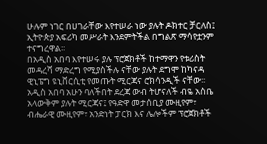ሁሉም ነገር በሀገራቸው እየተሠራ ነው ያሉት ዶክተር ቻርለስ፤ ኢትዮጵያ አፍሪካ መሥራት እንደምትችል በግልጽ ማሳየቷንም ተናግረዋል፡፡
በአዲስ አበባ እየተሠሩ ያሉ ፕሮጀክቶች ከተማዋን የቱሪስት መዳረሻ ማድረግ የሚያስችሉ ናቸው ያሉት ደግሞ ከካናዳ ዊኒፔግ ዩኒቨርሲቲ የመጡት ሚርጃና ሮክሳንዲች ናቸው፡፡
አዲስ አበባ አሁን ባለችበት ደረጃ ውብ ትሆናለች ብዬ አስቤ አላውቅም ያሉት ሚርጃና፤ የዓድዋ መታሰቢያ ሙዚየም፣ ብሔራዊ ሙዚየም፣ አንድነት ፓርክ እና ሌሎችም ፕሮጀክቶች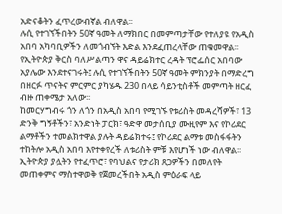አድናቆትን ፈጥረውብኛል ብለዋል፡፡
ሉሲ የተገኘችበትን 50ኛ ዓመት ለማክበር በመምጣታቸው የተለያዩ የአዲስ አበባ አካባቢዎችን ለመጎብኘት እድል እንደፈጠረላቸው ጠቁመዋል፡፡
የኢትዮጵያ ቅርስ ባለሥልጣን ዋና ዳይሬክተር ረዳት ፕሮፌሰር አበባው አያሌው እንደተናገሩት፤ ሉሲ የተገኘችበትን 50ኛ ዓመት ምክንያት በማድረግ በዘርፉ ጥናትና ምርምር ያካሄዱ 230 በላይ ሳይንቲስቶች መምጣት ዘርፈ ብዙ ጠቀሜታ አለው፡፡
ከመርሃግብሩ ጎን ለጎን በአዲስ አበባ የሚገኙ የቱሪስት መዳረሻዎች፣ 13 ድንቅ ግኝቶችን፣ አንድነት ፓርክ፣ ዓድዋ መታሰቢያ ሙዚየም እና የኮሪደር ልማቶችን ተመልክተዋል ያሉት ዳይሬክተሩ፤ የኮሪደር ልማቱ መስፋፋትን ተከትሎ አዲስ አበባ እየተቀየረች ለቱሪስት ምቹ እየሆነች ነው ብለዋል፡፡
ኢትዮጵያ ያሏትን የተፈጥሮ፣ የባህልና የታሪክ ጸጋዎችን በመለየት መጠቀምና ማስተዋወቅ የጀመረችበት አዲስ ምዕራፍ ላይ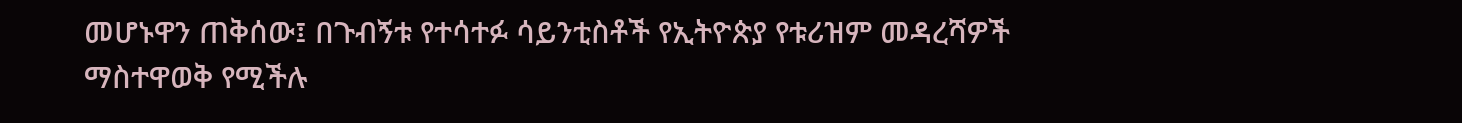መሆኑዋን ጠቅሰው፤ በጉብኝቱ የተሳተፉ ሳይንቲስቶች የኢትዮጵያ የቱሪዝም መዳረሻዎች ማስተዋወቅ የሚችሉ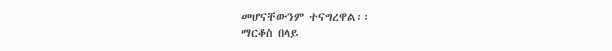መሆናቸውንም ተናግረዋል፡፡
ማርቆስ በላይ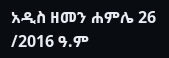አዲስ ዘመን ሐምሌ 26 /2016 ዓ.ም